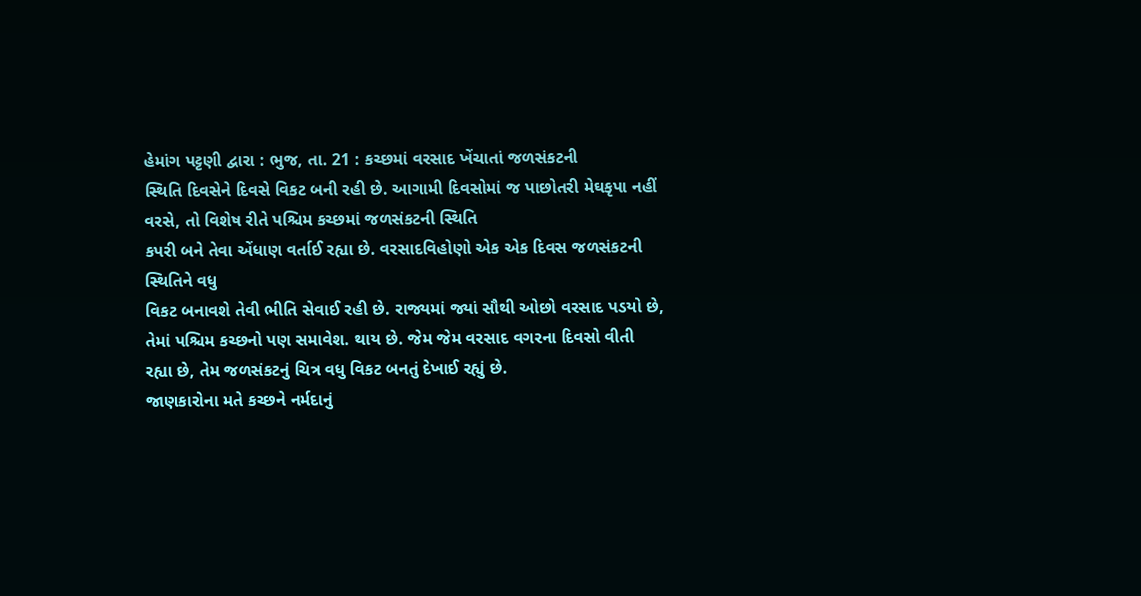હેમાંગ પટ્ટણી દ્વારા : ભુજ, તા. 21 : કચ્છમાં વરસાદ ખેંચાતાં જળસંકટની
સ્થિતિ દિવસેને દિવસે વિકટ બની રહી છે. આગામી દિવસોમાં જ પાછોતરી મેઘકૃપા નહીં વરસે, તો વિશેષ રીતે પશ્ચિમ કચ્છમાં જળસંકટની સ્થિતિ
કપરી બને તેવા એંધાણ વર્તાઈ રહ્યા છે. વરસાદવિહોણો એક એક દિવસ જળસંકટની સ્થિતિને વધુ
વિકટ બનાવશે તેવી ભીતિ સેવાઈ રહી છે. રાજ્યમાં જ્યાં સૌથી ઓછો વરસાદ પડયો છે,
તેમાં પશ્ચિમ કચ્છનો પણ સમાવેશ. થાય છે. જેમ જેમ વરસાદ વગરના દિવસો વીતી
રહ્યા છે, તેમ જળસંકટનું ચિત્ર વધુ વિકટ બનતું દેખાઈ રહ્યું છે.
જાણકારોના મતે કચ્છને નર્મદાનું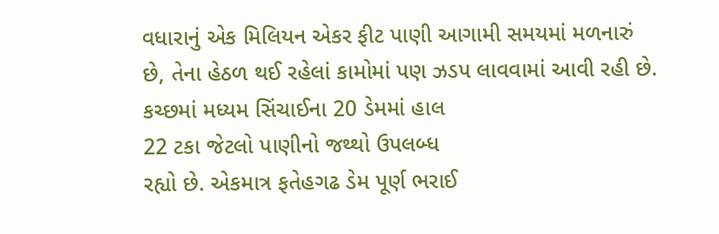વધારાનું એક મિલિયન એકર ફીટ પાણી આગામી સમયમાં મળનારું
છે, તેના હેઠળ થઈ રહેલાં કામોમાં પણ ઝડપ લાવવામાં આવી રહી છે.
કચ્છમાં મધ્યમ સિંચાઈના 20 ડેમમાં હાલ
22 ટકા જેટલો પાણીનો જથ્થો ઉપલબ્ધ
રહ્યો છે. એકમાત્ર ફતેહગઢ ડેમ પૂર્ણ ભરાઈ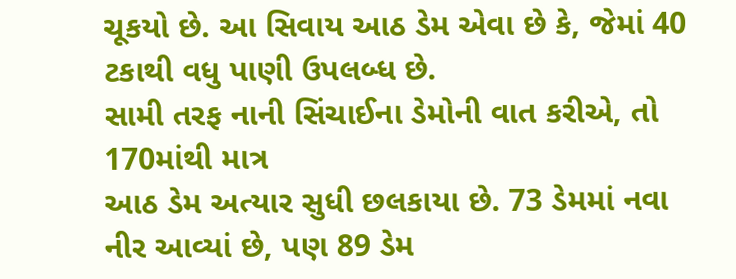ચૂકયો છે. આ સિવાય આઠ ડેમ એવા છે કે, જેમાં 40 ટકાથી વધુ પાણી ઉપલબ્ધ છે.
સામી તરફ નાની સિંચાઈના ડેમોની વાત કરીએ, તો 170માંથી માત્ર
આઠ ડેમ અત્યાર સુધી છલકાયા છે. 73 ડેમમાં નવા
નીર આવ્યાં છે, પણ 89 ડેમ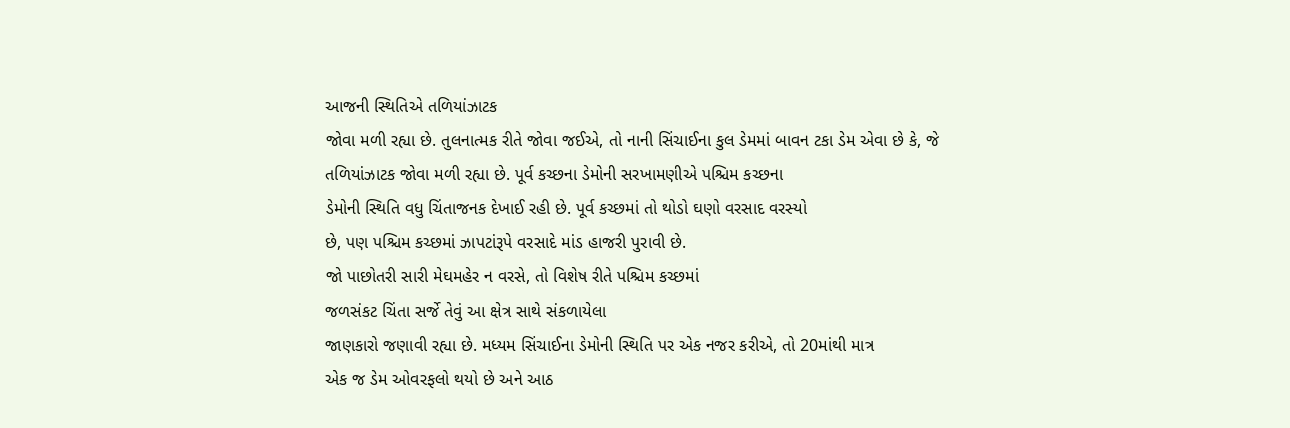આજની સ્થિતિએ તળિયાંઝાટક
જોવા મળી રહ્યા છે. તુલનાત્મક રીતે જોવા જઈએ, તો નાની સિંચાઈના કુલ ડેમમાં બાવન ટકા ડેમ એવા છે કે, જે તળિયાંઝાટક જોવા મળી રહ્યા છે. પૂર્વ કચ્છના ડેમોની સરખામણીએ પશ્ચિમ કચ્છના
ડેમોની સ્થિતિ વધુ ચિંતાજનક દેખાઈ રહી છે. પૂર્વ કચ્છમાં તો થોડો ઘણો વરસાદ વરસ્યો
છે, પણ પશ્ચિમ કચ્છમાં ઝાપટાંરૂપે વરસાદે માંડ હાજરી પુરાવી છે.
જો પાછોતરી સારી મેઘમહેર ન વરસે, તો વિશેષ રીતે પશ્ચિમ કચ્છમાં
જળસંકટ ચિંતા સર્જે તેવું આ ક્ષેત્ર સાથે સંકળાયેલા
જાણકારો જણાવી રહ્યા છે. મધ્યમ સિંચાઈના ડેમોની સ્થિતિ પર એક નજર કરીએ, તો 20માંથી માત્ર
એક જ ડેમ ઓવરફલો થયો છે અને આઠ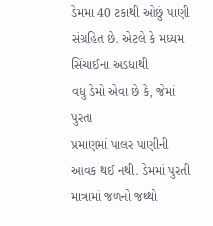ડેમમા 40 ટકાથી ઓછું પાણી સંગ્રહિત છે. એટલે કે મધ્યમ સિંચાઈના અડધાથી
વધુ ડેમો એવા છે કે, જેમાં પુરતા
પ્રમાણમાં પાલર પાણીની આવક થઈ નથી. ડેમમાં પુરતી માત્રામાં જળનો જથ્થો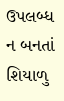ઉપલબ્ધ ન બનતાં
શિયાળુ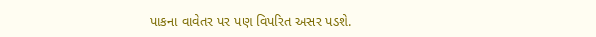પાકના વાવેતર પર પણ વિપરિત અસર પડશે.